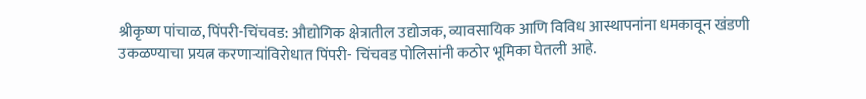श्रीकृष्ण पांचाळ, पिंपरी-चिंचवड: औद्योगिक क्षेत्रातील उद्योजक, व्यावसायिक आणि विविध आस्थापनांना धमकावून खंडणी उकळण्याचा प्रयत्न करणाऱ्यांविरोधात पिंपरी- चिंचवड पोलिसांनी कठोर भूमिका घेतली आहे.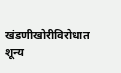खंडणीखोरीविरोधात शून्य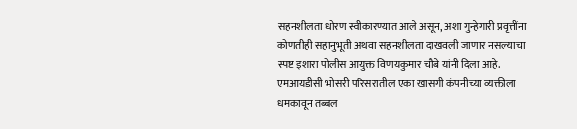सहनशीलता धोरण स्वीकारण्यात आले असून, अशा गुन्हेगारी प्रवृत्तींना कोणतीही सहानुभूती अथवा सहनशीलता दाखवली जाणार नसल्याचा स्पष्ट इशारा पोलीस आयुक्त विणयकुमार चौबे यांनी दिला आहे. एमआयडीसी भोसरी परिसरातील एका खासगी कंपनीच्या व्यक्तीला धमकावून तब्बल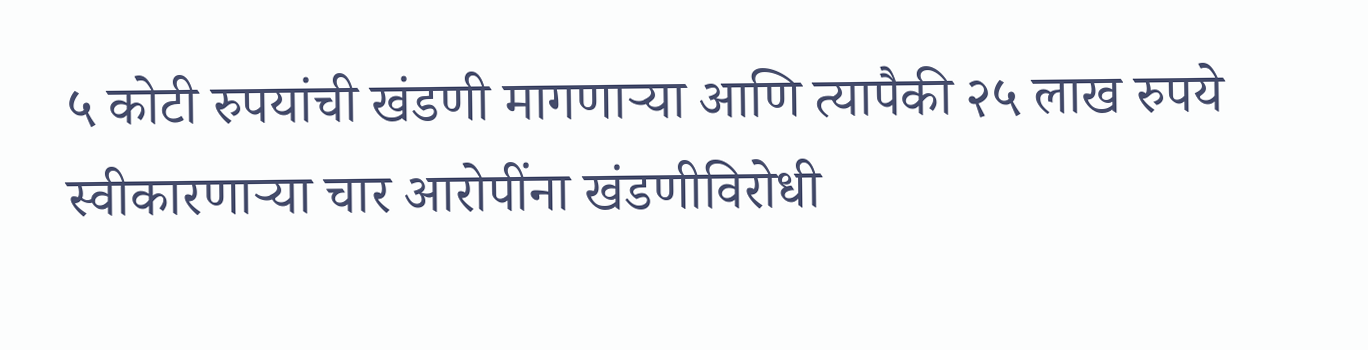५ कोटी रुपयांची खंडणी मागणाऱ्या आणि त्यापैकी २५ लाख रुपये स्वीकारणाऱ्या चार आरोपींना खंडणीविरोधी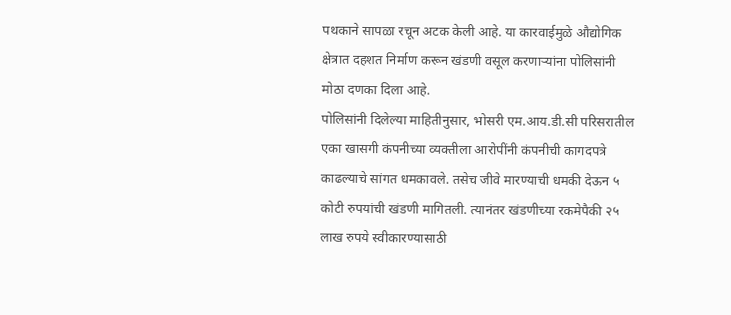पथकाने सापळा रचून अटक केली आहे. या कारवाईमुळे औद्योगिक क्षेत्रात दहशत निर्माण करून खंडणी वसूल करणाऱ्यांना पोलिसांनी मोठा दणका दिला आहे.
पोलिसांनी दिलेल्या माहितीनुसार, भोसरी एम.आय.डी.सी परिसरातील एका खासगी कंपनीच्या व्यक्तीला आरोपींनी कंपनीची कागदपत्रे काढल्याचे सांगत धमकावले. तसेच जीवे मारण्याची धमकी देऊन ५ कोटी रुपयांची खंडणी मागितली. त्यानंतर खंडणीच्या रकमेपैकी २५ लाख रुपये स्वीकारण्यासाठी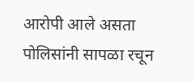आरोपी आले असता पोलिसांनी सापळा रचून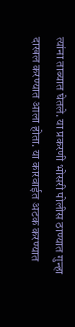त्यांना ताब्यात घेतले. या प्रकरणी भोसरी पोलीस ठाण्यात गुन्हा दाखल करण्यात आला होता. या कारवाईत अटक करण्यात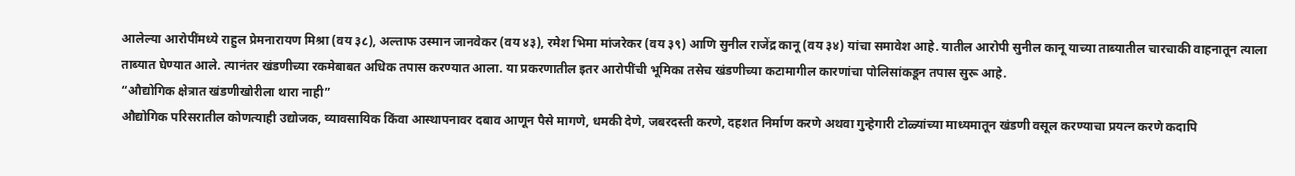आलेल्या आरोपींमध्ये राहुल प्रेमनारायण मिश्रा (वय ३८), अल्ताफ उस्मान जानवेकर (वय ४३), रमेश भिमा मांजरेकर (वय ३९) आणि सुनील राजेंद्र कानू (वय ३४) यांचा समावेश आहे. यातील आरोपी सुनील कानू याच्या ताब्यातील चारचाकी वाहनातून त्याला ताब्यात घेण्यात आले. त्यानंतर खंडणीच्या रकमेबाबत अधिक तपास करण्यात आला. या प्रकरणातील इतर आरोपींची भूमिका तसेच खंडणीच्या कटामागील कारणांचा पोलिसांकडून तपास सुरू आहे.
“औद्योगिक क्षेत्रात खंडणीखोरीला थारा नाही”
औद्योगिक परिसरातील कोणत्याही उद्योजक, व्यावसायिक किंवा आस्थापनावर दबाव आणून पैसे मागणे, धमकी देणे, जबरदस्ती करणे, दहशत निर्माण करणे अथवा गुन्हेगारी टोळ्यांच्या माध्यमातून खंडणी वसूल करण्याचा प्रयत्न करणे कदापि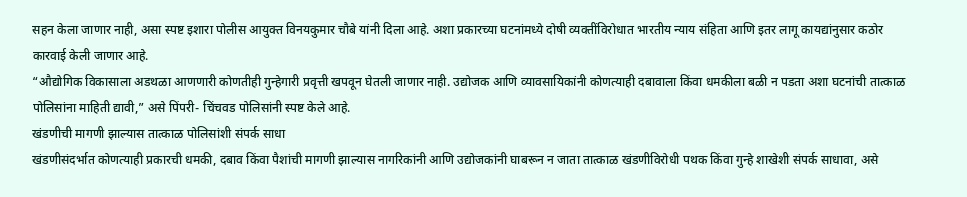सहन केला जाणार नाही, असा स्पष्ट इशारा पोलीस आयुक्त विनयकुमार चौबे यांनी दिला आहे. अशा प्रकारच्या घटनांमध्ये दोषी व्यक्तींविरोधात भारतीय न्याय संहिता आणि इतर लागू कायद्यांनुसार कठोर कारवाई केली जाणार आहे.
“औद्योगिक विकासाला अडथळा आणणारी कोणतीही गुन्हेगारी प्रवृत्ती खपवून घेतली जाणार नाही. उद्योजक आणि व्यावसायिकांनी कोणत्याही दबावाला किंवा धमकीला बळी न पडता अशा घटनांची तात्काळ पोलिसांना माहिती द्यावी,” असे पिंपरी- चिंचवड पोलिसांनी स्पष्ट केले आहे.
खंडणीची मागणी झाल्यास तात्काळ पोलिसांशी संपर्क साधा
खंडणीसंदर्भात कोणत्याही प्रकारची धमकी, दबाव किंवा पैशांची मागणी झाल्यास नागरिकांनी आणि उद्योजकांनी घाबरून न जाता तात्काळ खंडणीविरोधी पथक किंवा गुन्हे शाखेशी संपर्क साधावा, असे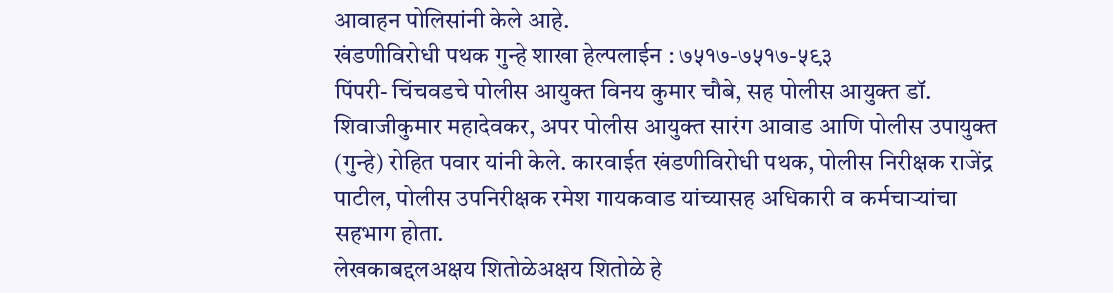आवाहन पोलिसांनी केले आहे.
खंडणीविरोधी पथक गुन्हे शाखा हेल्पलाईन : ७५१७-७५१७-५९३
पिंपरी- चिंचवडचे पोलीस आयुक्त विनय कुमार चौबे, सह पोलीस आयुक्त डॉ. शिवाजीकुमार महादेवकर, अपर पोलीस आयुक्त सारंग आवाड आणि पोलीस उपायुक्त (गुन्हे) रोहित पवार यांनी केले. कारवाईत खंडणीविरोधी पथक, पोलीस निरीक्षक राजेंद्र पाटील, पोलीस उपनिरीक्षक रमेश गायकवाड यांच्यासह अधिकारी व कर्मचाऱ्यांचा सहभाग होता.
लेखकाबद्दलअक्षय शितोळेअक्षय शितोळे हे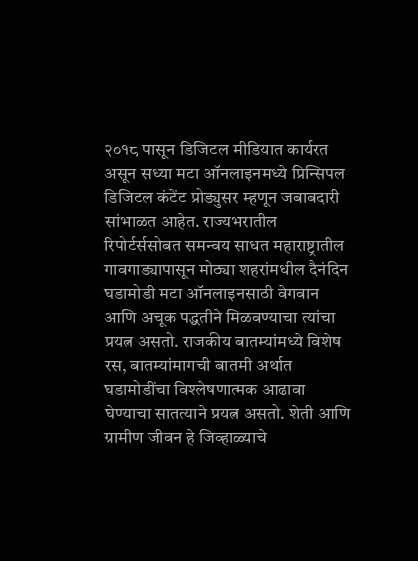२०१८ पासून डिजिटल मीडियात कार्यरत असून सध्या मटा ऑनलाइनमध्ये प्रिन्सिपल डिजिटल कंटेंट प्रोड्युसर म्हणून जबाबदारी सांभाळत आहेत. राज्यभरातील रिपोर्टर्ससोबत समन्वय साधत महाराष्ट्रातील गावगाड्यापासून मोठ्या शहरांमधील दैनंदिन घडामोडी मटा ऑनलाइनसाठी वेगवान आणि अचूक पद्धतीने मिळवण्याचा त्यांचा प्रयत्न असतो. राजकीय बातम्यांमध्ये विशेष रस, बातम्यांमागची बातमी अर्थात घडामोडींचा विश्लेषणात्मक आढावा घेण्याचा सातत्याने प्रयत्न असतो. शेती आणि ग्रामीण जीवन हे जिव्हाळ्याचे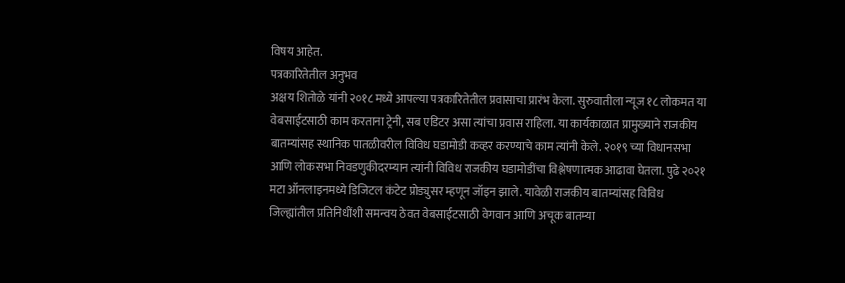विषय आहेत.
पत्रकारितेतील अनुभव
अक्षय शितोळे यांनी २०१८ मध्ये आपल्या पत्रकारितेतील प्रवासाचा प्रारंभ केला. सुरुवातीला न्यूज १८ लोकमत या वेबसाईटसाठी काम करताना ट्रेनी, सब एडिटर असा त्यांचा प्रवास राहिला. या कार्यकाळात प्रामुख्याने राजकीय बातम्यांसह स्थानिक पातळीवरील विविध घडामोडी कव्हर करण्याचे काम त्यांनी केले. २०१९ च्या विधानसभा आणि लोकसभा निवडणुकीदरम्यान त्यांनी विविध राजकीय घडामोडींचा विश्लेषणात्मक आढावा घेतला. पुढे २०२१ मटा ऑनलाइनमध्ये डिजिटल कंटेट प्रोड्युसर म्हणून जॉइन झाले. यावेळी राजकीय बातम्यांसह विविध जिल्ह्यांतील प्रतिनिधींशी समन्वय ठेवत वेबसाईटसाठी वेगवान आणि अचूक बातम्या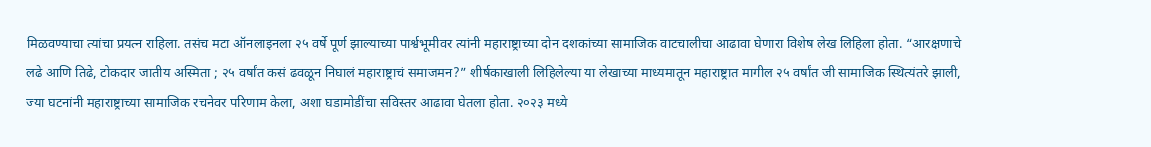मिळवण्याचा त्यांचा प्रयत्न राहिला. तसंच मटा ऑनलाइनला २५ वर्षे पूर्ण झाल्याच्या पार्श्वभूमीवर त्यांनी महाराष्ट्राच्या दोन दशकांच्या सामाजिक वाटचालीचा आढावा घेणारा विशेष लेख लिहिला होता. “आरक्षणाचे लढे आणि तिढे, टोकदार जातीय अस्मिता ; २५ वर्षांत कसं ढवळून निघालं महाराष्ट्राचं समाजमन?” शीर्षकाखाली लिहिलेल्या या लेखाच्या माध्यमातून महाराष्ट्रात मागील २५ वर्षांत जी सामाजिक स्थित्यंतरे झाली, ज्या घटनांनी महाराष्ट्राच्या सामाजिक रचनेवर परिणाम केला, अशा घडामोडींचा सविस्तर आढावा घेतला होता. २०२३ मध्ये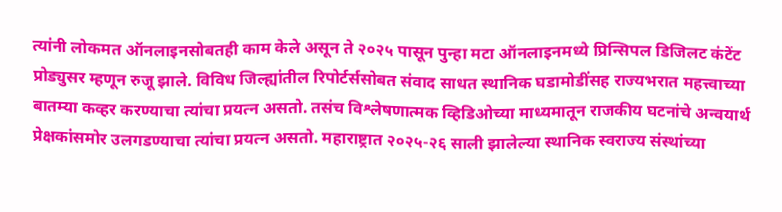त्यांनी लोकमत ऑनलाइनसोबतही काम केले असून ते २०२५ पासून पुन्हा मटा ऑनलाइनमध्ये प्रिन्सिपल डिजिलट कंटेंट प्रोड्युसर म्हणून रुजू झाले. विविध जिल्ह्यांतील रिपोर्टर्ससोबत संवाद साधत स्थानिक घडामोडींसह राज्यभरात महत्त्वाच्या बातम्या कव्हर करण्याचा त्यांचा प्रयत्न असतो. तसंच विश्लेषणात्मक व्हिडिओच्या माध्यमातून राजकीय घटनांचे अन्वयार्थ प्रेक्षकांसमोर उलगडण्याचा त्यांचा प्रयत्न असतो. महाराष्ट्रात २०२५-२६ साली झालेल्या स्थानिक स्वराज्य संस्थांच्या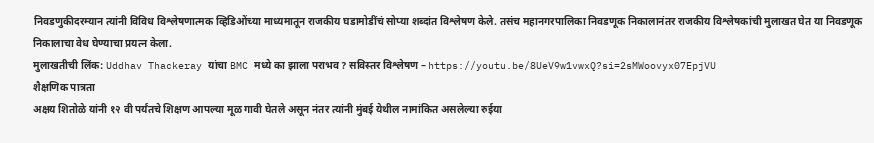निवडणुकीदरम्यान त्यांनी विविध विश्लेषणात्मक व्हिडिओंच्या माध्यमातून राजकीय घडामोडींचं सोप्या शब्दांत विश्लेषण केले. तसंच महानगरपालिका निवडणूक निकालानंतर राजकीय विश्लेषकांची मुलाखत घेत या निवडणूक निकालाचा वेध घेण्याचा प्रयत्न केला.
मुलाखतीची लिंक: Uddhav Thackeray यांचा BMC मध्ये का झाला पराभव? सविस्तर विश्लेषण – https://youtu.be/8UeV9w1vwxQ?si=2sMWoovyx07EpjVU
शैक्षणिक पात्रता
अक्षय शितोळे यांनी १२ वी पर्यंतचे शिक्षण आपल्या मूळ गावी घेतले असून नंतर त्यांनी मुंबई येथील नामांकित असलेल्या रुईया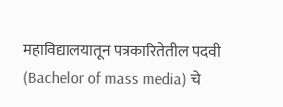महाविद्यालयातून पत्रकारितेतील पदवी (Bachelor of mass media) चे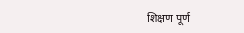शिक्षण पूर्ण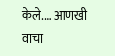केले.… आणखी वाचा